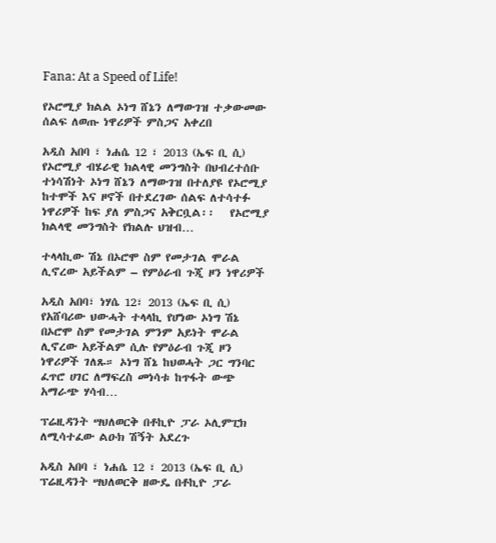Fana: At a Speed of Life!

የኦሮሚያ ክልል ኦነግ ሸኔን ለማውገዝ ተቃውመው ሰልፍ ለወጡ ነዋሪዎች ምስጋና አቀረበ

አዲስ አበባ ፣ ነሐሴ 12 ፣ 2013 (ኤፍ ቢ ሲ) የኦሮሚያ ብሄራዊ ክልላዊ መንግስት በህብረተሰቡ ተነሳሽነት ኦነግ ሸኔን ለማውገዝ በተለያዩ የኦሮሚያ ከተሞች እና ዞኖች በተደረገው ሰልፍ ለተሳተፉ ነዋሪዎች ከፍ ያለ ምስጋና አቅርቧል፡፡   የኦሮሚያ ክልላዊ መንግስት የክልሉ ህዝብ…

ተላላኪው ሽኔ በኦሮሞ ስም የመታገል ሞራል ሊኖረው አይችልም – የምዕራብ ጉጂ ዞን ነዋሪዎች

አዲስ አበባ፣ ነሃሴ 12፣ 2013 (ኤፍ ቢ ሲ) የአሸባሪው ህውሓት ተላላኪ የሆነው ኦነግ ሽኔ በኦሮሞ ስም የመታገል ምንም አይነት ሞራል ሊኖረው አይችልም ሲሉ የምዕራብ ጉጂ ዞን ነዋሪዎች ገለጹ። ኦነግ ሸኔ ከህወሓት ጋር ግንባር ፈጥሮ ሀገር ለማፍረስ መነሳቱ ከጥፋት ውጭ አማራጭ ሃሳብ…

ፕሬዚዳንት ሣህለወርቅ በቶኪዮ ፓራ ኦሊምፒክ ለሚሳተፈው ልዑክ ሽኝት አደረጉ

አዲስ አበባ ፣ ነሐሴ 12 ፣ 2013 (ኤፍ ቢ ሲ) ፕሬዚዳንት ሣህለወርቅ ዘውዴ በቶኪዮ ፓራ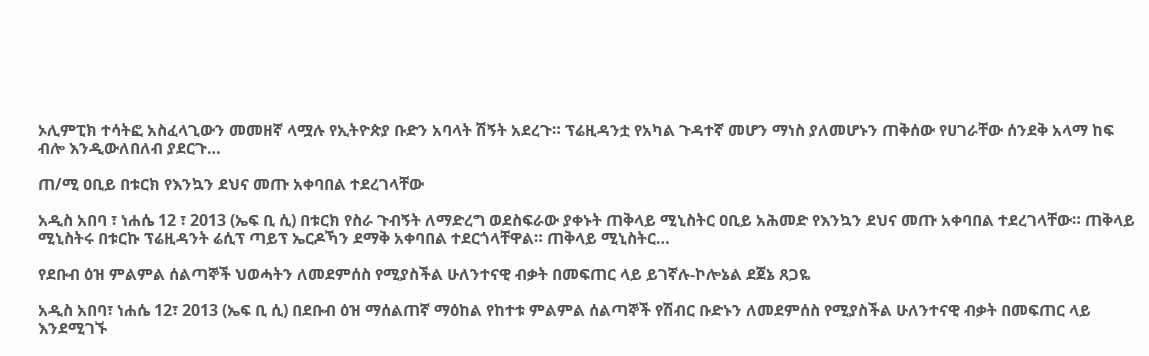ኦሊምፒክ ተሳትፎ አስፈላጊውን መመዘኛ ላሟሉ የኢትዮጵያ ቡድን አባላት ሽኝት አደረጉ። ፕሬዚዳንቷ የአካል ጉዳተኛ መሆን ማነስ ያለመሆኑን ጠቅሰው የሀገራቸው ሰንደቅ አላማ ከፍ ብሎ እንዲውለበለብ ያደርጉ…

ጠ/ሚ ዐቢይ በቱርክ የእንኳን ደህና መጡ አቀባበል ተደረገላቸው

አዲስ አበባ ፣ ነሐሴ 12 ፣ 2013 (ኤፍ ቢ ሲ) በቱርክ የስራ ጉብኝት ለማድረግ ወደስፍራው ያቀኑት ጠቅላይ ሚኒስትር ዐቢይ አሕመድ የእንኳን ደህና መጡ አቀባበል ተደረገላቸው። ጠቅላይ ሚኒስትሩ በቱርኩ ፕሬዚዳንት ሬሲፕ ጣይፕ ኤርዶኻን ደማቅ አቀባበል ተደርጎላቸዋል። ጠቅላይ ሚኒስትር…

የደቡብ ዕዝ ምልምል ሰልጣኞች ህወሓትን ለመደምሰስ የሚያስችል ሁለንተናዊ ብቃት በመፍጠር ላይ ይገኛሉ-ኮሎኔል ደጀኔ ጸጋዬ

አዲስ አበባ፣ ነሐሴ 12፣ 2013 (ኤፍ ቢ ሲ) በደቡብ ዕዝ ማሰልጠኛ ማዕከል የከተቱ ምልምል ሰልጣኞች የሽብር ቡድኑን ለመደምሰስ የሚያስችል ሁለንተናዊ ብቃት በመፍጠር ላይ እንደሚገኙ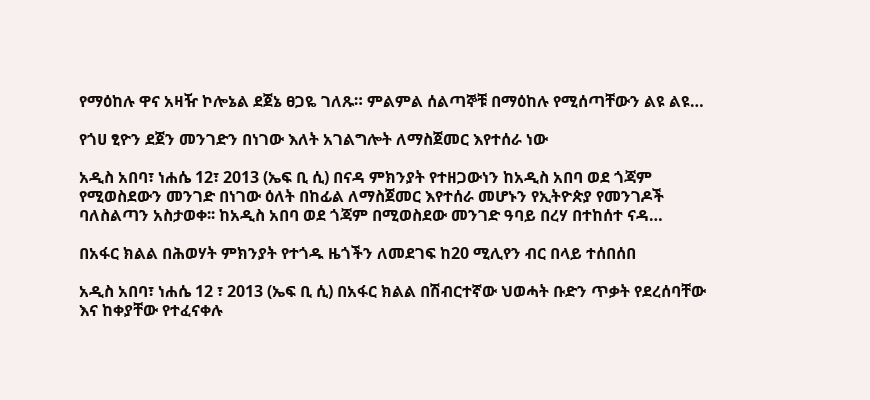የማዕከሉ ዋና አዛዥ ኮሎኔል ደጀኔ ፀጋዬ ገለጹ። ምልምል ሰልጣኞቹ በማዕከሉ የሚሰጣቸውን ልዩ ልዩ…

የጎሀ ፂዮን ደጀን መንገድን በነገው እለት አገልግሎት ለማስጀመር እየተሰራ ነው

አዲስ አበባ፣ ነሐሴ 12፣ 2013 (ኤፍ ቢ ሲ) በናዳ ምክንያት የተዘጋውነን ከአዲስ አበባ ወደ ጎጃም የሚወስደውን መንገድ በነገው ዕለት በከፊል ለማስጀመር እየተሰራ መሆኑን የኢትዮጵያ የመንገዶች ባለስልጣን አስታወቀ፡፡ ከአዲስ አበባ ወደ ጎጃም በሚወስደው መንገድ ዓባይ በረሃ በተከሰተ ናዳ…

በአፋር ክልል በሕወሃት ምክንያት የተጎዱ ዜጎችን ለመደገፍ ከ20 ሚሊየን ብር በላይ ተሰበሰበ

አዲስ አበባ፣ ነሐሴ 12 ፣ 2013 (ኤፍ ቢ ሲ) በአፋር ክልል በሽብርተኛው ህወሓት ቡድን ጥቃት የደረሰባቸው እና ከቀያቸው የተፈናቀሉ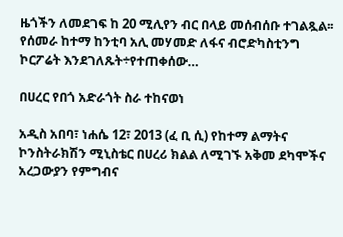ዜጎችን ለመደገፍ ከ 20 ሚሊየን ብር በላይ መሰብሰቡ ተገልጿል፡፡ የሰመራ ከተማ ከንቲባ አሊ መሃመድ ለፋና ብሮድካስቲንግ ኮርፖሬት እንደገለጹት÷የተጠቀሰው…

በሀረር የበጎ አድራጎት ስራ ተከናወነ

አዲስ አበባ፣ ነሐሴ 12፣ 2013 (ፈ ቢ ሲ) የከተማ ልማትና ኮንስትራክሽን ሚኒስቴር በሀረሪ ክልል ለሚገኙ አቅመ ደካሞችና አረጋውያን የምግብና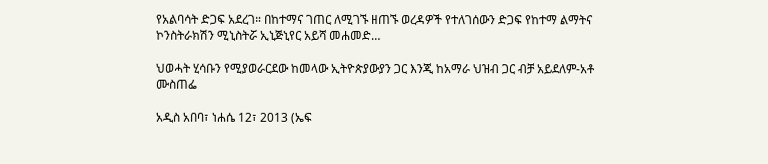የአልባሳት ድጋፍ አደረገ። በከተማና ገጠር ለሚገኙ ዘጠኙ ወረዳዎች የተለገሰውን ድጋፍ የከተማ ልማትና ኮንስትራክሽን ሚኒስትሯ ኢኒጅኒየር አይሻ መሐመድ…

ህወሓት ሂሳቡን የሚያወራርደው ከመላው ኢትዮጵያውያን ጋር እንጂ ከአማራ ህዝብ ጋር ብቻ አይደለም-አቶ ሙስጠፌ

አዲስ አበባ፣ ነሐሴ 12፣ 2013 (ኤፍ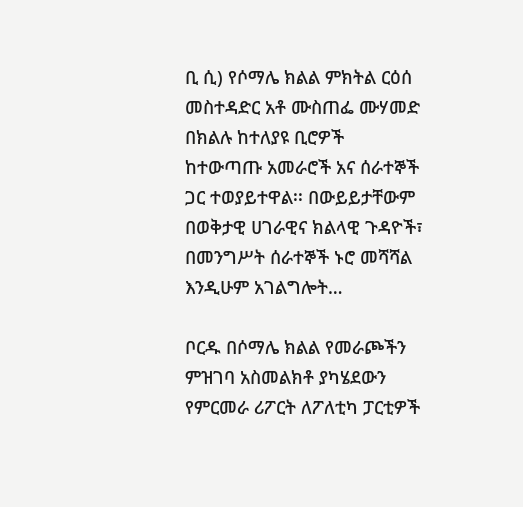ቢ ሲ) የሶማሌ ክልል ምክትል ርዕሰ መስተዳድር አቶ ሙስጠፌ ሙሃመድ በክልሉ ከተለያዩ ቢሮዎች ከተውጣጡ አመራሮች አና ሰራተኞች ጋር ተወያይተዋል፡፡ በውይይታቸውም በወቅታዊ ሀገራዊና ክልላዊ ጉዳዮች፣ በመንግሥት ሰራተኞች ኑሮ መሻሻል እንዲሁም አገልግሎት…

ቦርዱ በሶማሌ ክልል የመራጮችን ምዝገባ አስመልክቶ ያካሄደውን የምርመራ ሪፖርት ለፖለቲካ ፓርቲዎች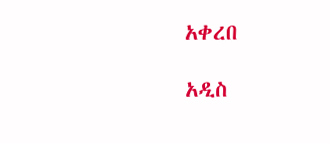አቀረበ

አዲስ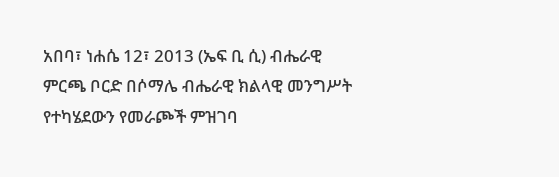አበባ፣ ነሐሴ 12፣ 2013 (ኤፍ ቢ ሲ) ብሔራዊ ምርጫ ቦርድ በሶማሌ ብሔራዊ ክልላዊ መንግሥት የተካሄደውን የመራጮች ምዝገባ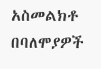አስመልክቶ በባለሞያዎች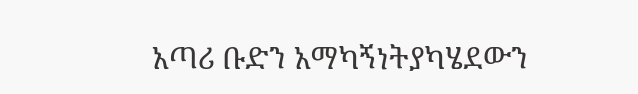አጣሪ ቡድን አማካኝነትያካሄደውን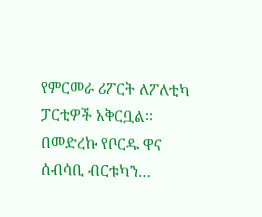የምርመራ ሪፖርት ለፖለቲካ ፓርቲዎች አቅርቧል፡፡ በመድረኩ የቦርዱ ዋና ሰብሳቢ ብርቱካን…